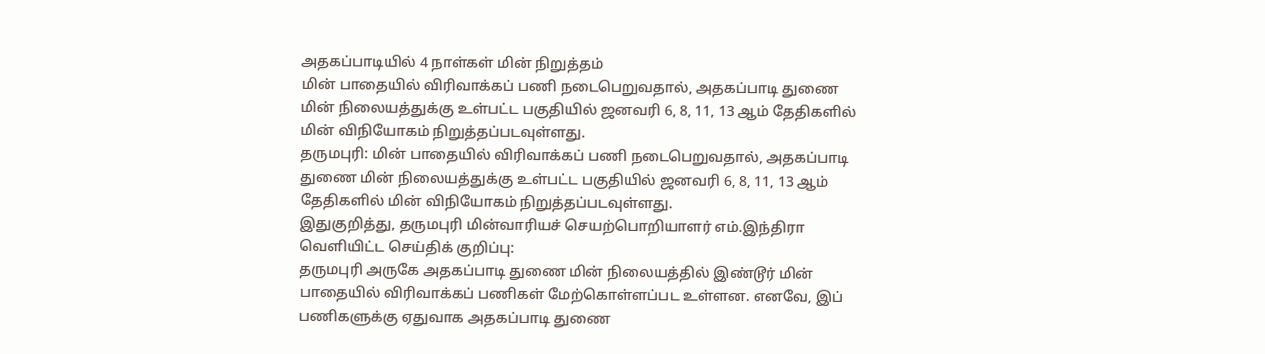அதகப்பாடியில் 4 நாள்கள் மின் நிறுத்தம்
மின் பாதையில் விரிவாக்கப் பணி நடைபெறுவதால், அதகப்பாடி துணை மின் நிலையத்துக்கு உள்பட்ட பகுதியில் ஜனவரி 6, 8, 11, 13 ஆம் தேதிகளில் மின் விநியோகம் நிறுத்தப்படவுள்ளது.
தருமபுரி: மின் பாதையில் விரிவாக்கப் பணி நடைபெறுவதால், அதகப்பாடி துணை மின் நிலையத்துக்கு உள்பட்ட பகுதியில் ஜனவரி 6, 8, 11, 13 ஆம் தேதிகளில் மின் விநியோகம் நிறுத்தப்படவுள்ளது.
இதுகுறித்து, தருமபுரி மின்வாரியச் செயற்பொறியாளர் எம்.இந்திரா வெளியிட்ட செய்திக் குறிப்பு:
தருமபுரி அருகே அதகப்பாடி துணை மின் நிலையத்தில் இண்டூர் மின் பாதையில் விரிவாக்கப் பணிகள் மேற்கொள்ளப்பட உள்ளன. எனவே, இப் பணிகளுக்கு ஏதுவாக அதகப்பாடி துணை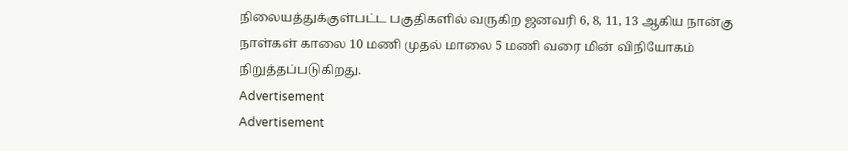நிலையத்துக்குள்பட்ட பகுதிகளில் வருகிற ஜனவரி 6, 8, 11, 13 ஆகிய நான்கு நாள்கள் காலை 10 மணி முதல் மாலை 5 மணி வரை மின் விநியோகம் நிறுத்தப்படுகிறது.
Advertisement
Advertisement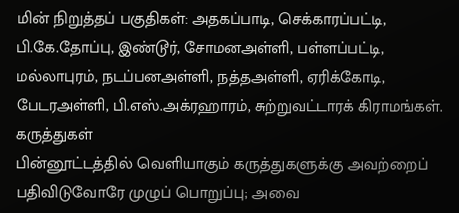மின் நிறுத்தப் பகுதிகள்: அதகப்பாடி, செக்காரப்பட்டி, பி.கே.தோப்பு, இண்டூர், சோமனஅள்ளி, பள்ளப்பட்டி, மல்லாபுரம், நடப்பனஅள்ளி, நத்தஅள்ளி, ஏரிக்கோடி, பேடரஅள்ளி, பி.எஸ்.அக்ரஹாரம், சுற்றுவட்டாரக் கிராமங்கள்.
கருத்துகள்
பின்னூட்டத்தில் வெளியாகும் கருத்துகளுக்கு அவற்றைப் பதிவிடுவோரே முழுப் பொறுப்பு; அவை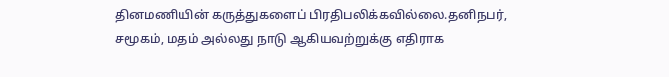தினமணியின் கருத்துகளைப் பிரதிபலிக்கவில்லை.தனிநபர், சமூகம், மதம் அல்லது நாடு ஆகியவற்றுக்கு எதிராக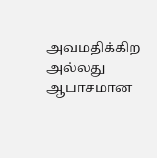அவமதிக்கிற அல்லது ஆபாசமான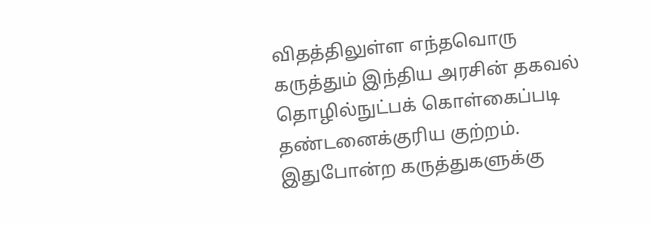விதத்திலுள்ள எந்தவொரு கருத்தும் இந்திய அரசின் தகவல் தொழில்நுட்பக் கொள்கைப்படி தண்டனைக்குரிய குற்றம். இதுபோன்ற கருத்துகளுக்கு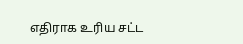எதிராக உரிய சட்ட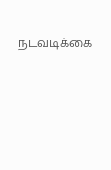நடவடிக்கை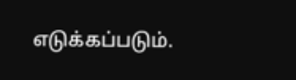எடுக்கப்படும்.